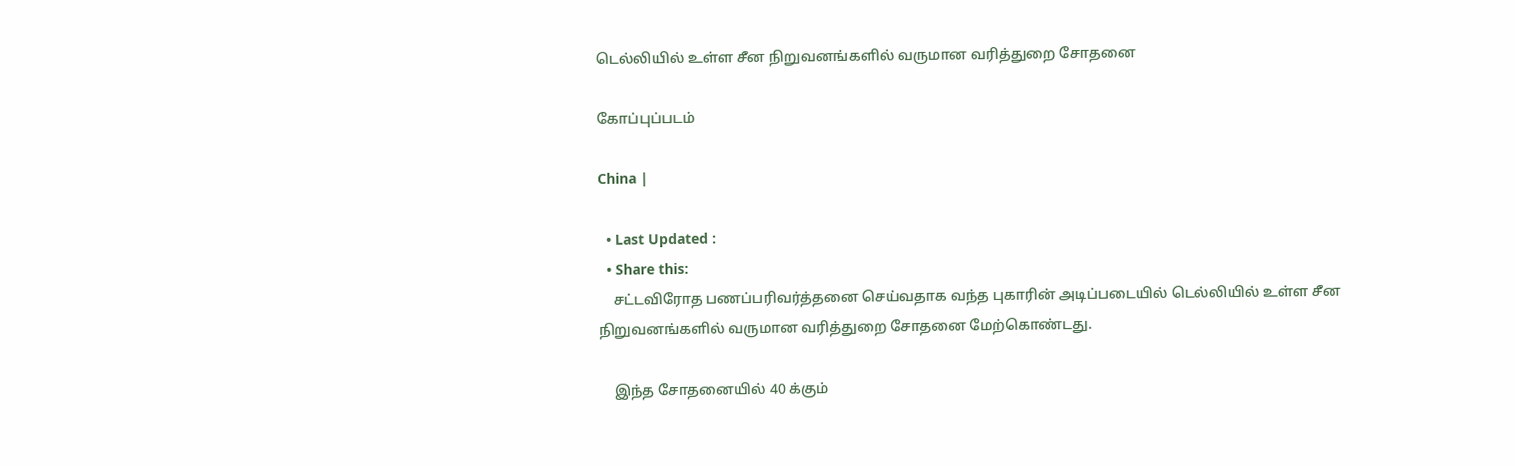டெல்லியில் உள்ள சீன நிறுவனங்களில் வருமான வரித்துறை சோதனை

கோப்புப்படம்

China |

  • Last Updated :
  • Share this:
    சட்டவிரோத பணப்பரிவர்த்தனை செய்வதாக வந்த புகாரின் அடிப்படையில் டெல்லியில் உள்ள சீன நிறுவனங்களில் வருமான வரித்துறை சோதனை மேற்கொண்டது.

    இந்த சோதனையில் 40 க்கும்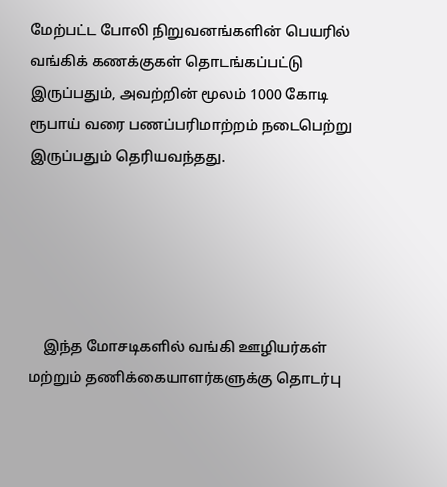மேற்பட்ட போலி நிறுவனங்களின் பெயரில் வங்கிக் கணக்குகள் தொடங்கப்பட்டு இருப்பதும், அவற்றின் மூலம் 1000 கோடி ரூபாய் வரை பணப்பரிமாற்றம் நடைபெற்று இருப்பதும் தெரியவந்தது.





    இந்த மோசடிகளில் வங்கி ஊழியர்கள் மற்றும் தணிக்கையாளர்களுக்கு தொடர்பு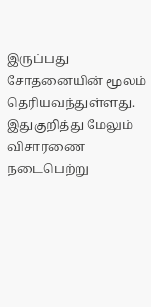இருப்பது சோதனையின் மூலம் தெரியவந்துள்ளது. இதுகுறித்து மேலும் விசாரணை நடைபெற்று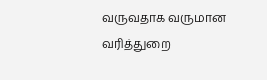வருவதாக வருமான வரித்துறை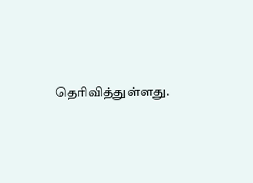தெரிவித்துள்ளது.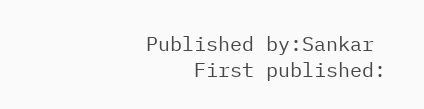Published by:Sankar
    First published: